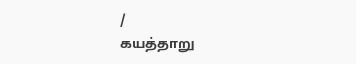/
கயத்தாறு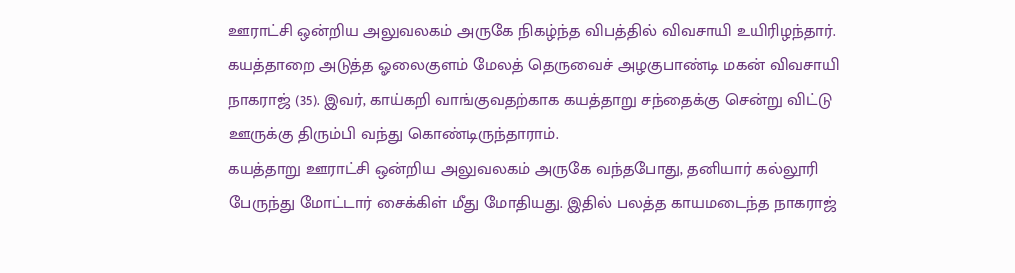ஊராட்சி ஒன்றிய அலுவலகம் அருகே நிகழ்ந்த விபத்தில் விவசாயி உயிரிழந்தார்.
கயத்தாறை அடுத்த ஓலைகுளம் மேலத் தெருவைச் அழகுபாண்டி மகன் விவசாயி நாகராஜ் (35). இவர், காய்கறி வாங்குவதற்காக கயத்தாறு சந்தைக்கு சென்று விட்டு ஊருக்கு திரும்பி வந்து கொண்டிருந்தாராம்.
கயத்தாறு ஊராட்சி ஒன்றிய அலுவலகம் அருகே வந்தபோது, தனியார் கல்லூரி பேருந்து மோட்டார் சைக்கிள் மீது மோதியது. இதில் பலத்த காயமடைந்த நாகராஜ்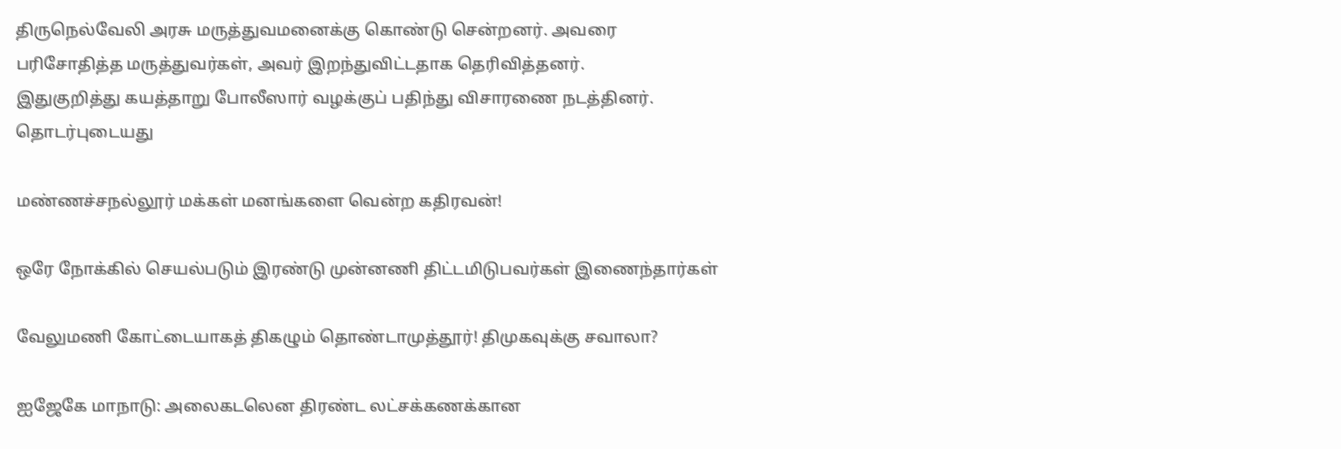திருநெல்வேலி அரசு மருத்துவமனைக்கு கொண்டு சென்றனர். அவரை
பரிசோதித்த மருத்துவர்கள், அவர் இறந்துவிட்டதாக தெரிவித்தனர்.
இதுகுறித்து கயத்தாறு போலீஸார் வழக்குப் பதிந்து விசாரணை நடத்தினர்.
தொடர்புடையது

மண்ணச்சநல்லூர் மக்கள் மனங்களை வென்ற கதிரவன்!

ஒரே நோக்கில் செயல்படும் இரண்டு முன்னணி திட்டமிடுபவர்கள் இணைந்தார்கள்

வேலுமணி கோட்டையாகத் திகழும் தொண்டாமுத்தூர்! திமுகவுக்கு சவாலா?

ஐஜேகே மாநாடு: அலைகடலென திரண்ட லட்சக்கணக்கான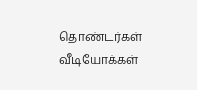தொண்டர்கள்
வீடியோக்கள்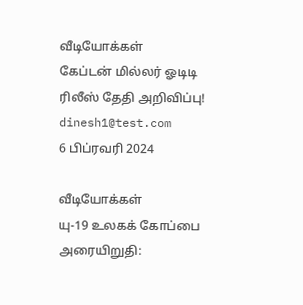வீடியோக்கள்
கேப்டன் மில்லர் ஓடிடி ரிலீஸ் தேதி அறிவிப்பு!
dinesh1@test.com
6 பிப்ரவரி 2024

வீடியோக்கள்
யு-19 உலகக் கோப்பை அரையிறுதி: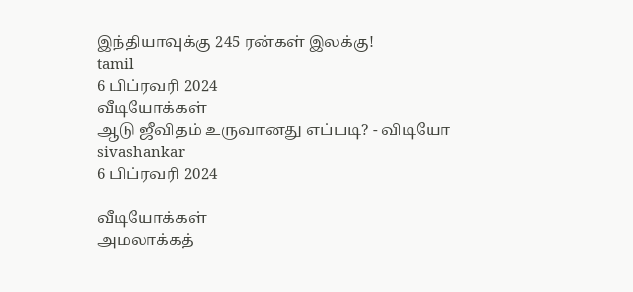இந்தியாவுக்கு 245 ரன்கள் இலக்கு!
tamil
6 பிப்ரவரி 2024
வீடியோக்கள்
ஆடு ஜீவிதம் உருவானது எப்படி? - விடியோ
sivashankar
6 பிப்ரவரி 2024

வீடியோக்கள்
அமலாக்கத்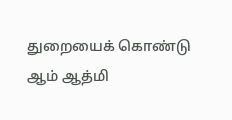துறையைக் கொண்டு ஆம் ஆத்மி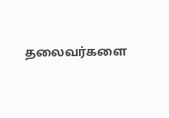தலைவர்களை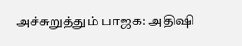அச்சுறுத்தும் பாஜக: அதிஷி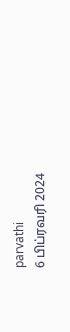parvathi
6 பிப்ரவரி 2024